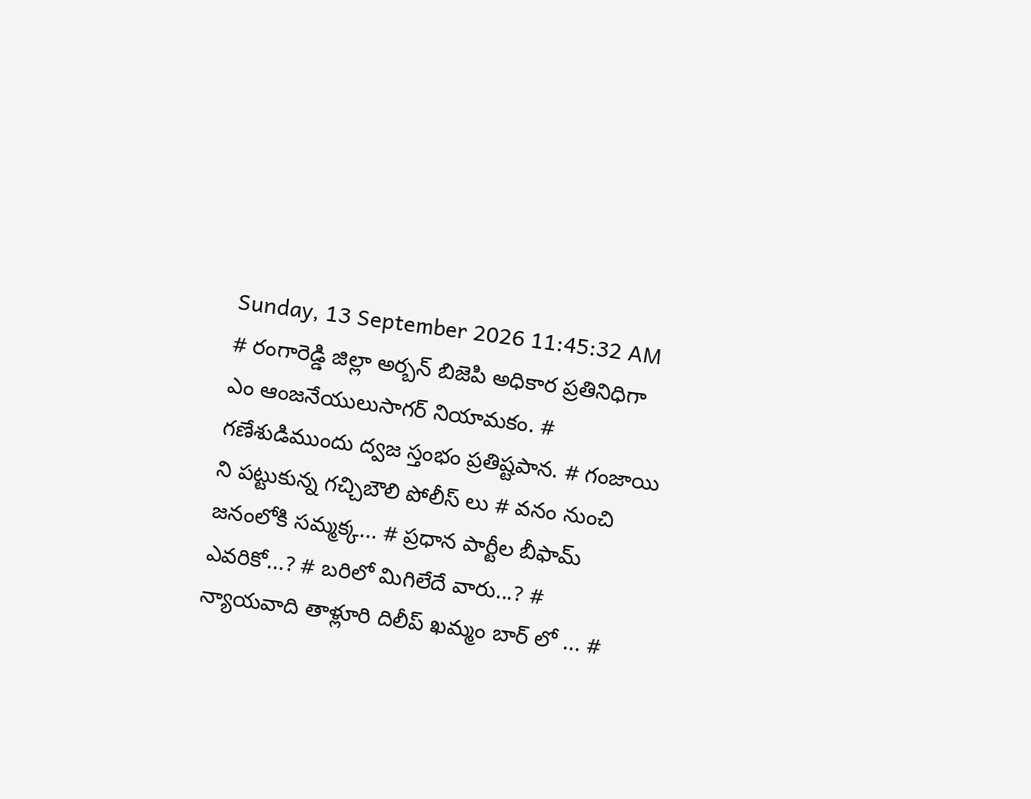Sunday, 13 September 2026 11:45:32 AM
# రంగారెడ్డి జిల్లా అర్బన్ బిజెపి అధికార ప్రతినిధిగా ఎం ఆంజనేయులుసాగర్ నియామకం. # గణేశుడిముందు ద్వజ స్తంభం ప్రతిష్టపాన. # గంజాయి ని పట్టుకున్న గచ్చిబౌలి పోలీస్ లు # వనం నుంచి జనంలోకి సమ్మక్క... # ప్రధాన పార్టీల బీఫామ్ ఎవరికో...? # బరిలో మిగిలేదే వారు...? # న్యాయవాది తాళ్లూరి దిలీప్ ఖమ్మం బార్ లో ... #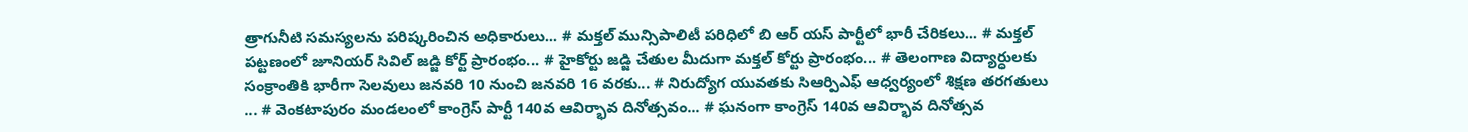త్రాగునీటి సమస్యలను పరిష్కరించిన అధికారులు... # మక్తల్ మున్సిపాలిటీ పరిధిలో బి ఆర్ యస్ పార్టీలో భారీ చేరికలు... # మక్తల్ పట్టణంలో జూనియర్ సివిల్ జడ్జి కోర్ట్ ప్రారంభం... # హైకోర్టు జడ్జి చేతుల మీదుగా మక్తల్ కోర్టు ప్రారంభం... # తెలంగాణ విద్యార్ధులకు సంక్రాంతికి భారీగా సెలవులు జనవరి 10 నుంచి జనవరి 16 వరకు... # నిరుద్యోగ యువతకు సిఆర్పిఎఫ్ ఆధ్వర్యంలో శిక్షణ తరగతులు ... # వెంకటాపురం మండలంలో కాంగ్రెస్ పార్టీ 140వ ఆవిర్భావ దినోత్సవం... # ఘనంగా కాంగ్రెస్ 140వ ఆవిర్భావ దినోత్సవ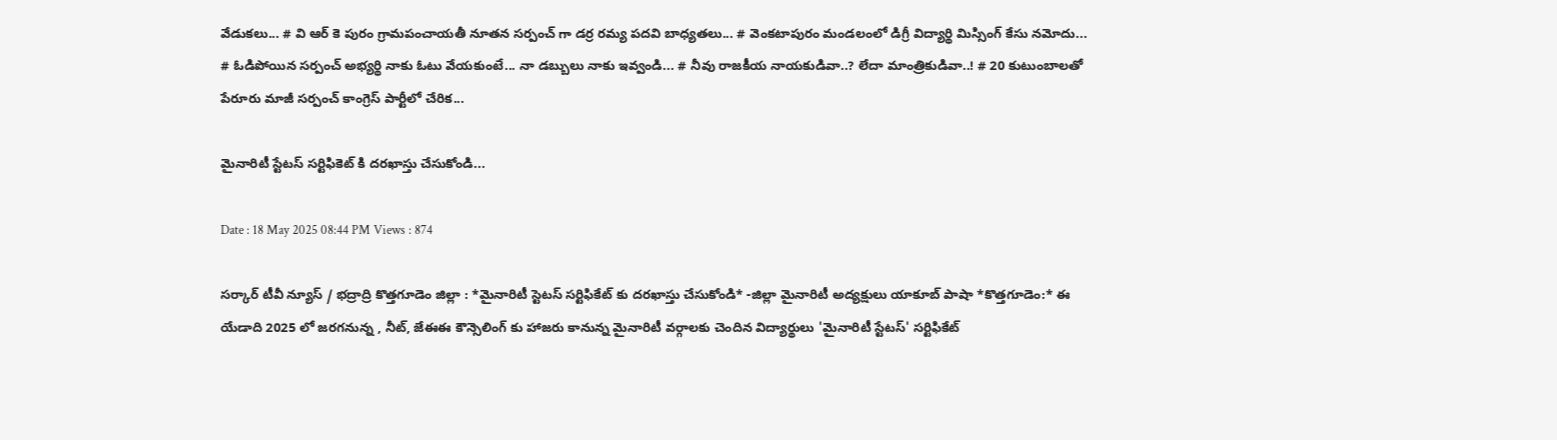వేడుకలు... # వి ఆర్ కె పురం గ్రామపంచాయతీ నూతన సర్పంచ్ గా డర్ర రమ్య పదవి బాధ్యతలు... # వెంకటాపురం మండలంలో డిగ్రీ విద్యార్థి మిస్సింగ్ కేసు నమోదు... # ఓడిపోయిన సర్పంచ్ అభ్యర్థి నాకు ఓటు వేయకుంటే... నా డబ్బులు నాకు ఇవ్వండి... # నీవు రాజకీయ నాయకుడివా..? లేదా మాంత్రికుడివా..! # 20 కుటుంబాలతో పేరూరు మాజీ సర్పంచ్ కాంగ్రెస్ పార్టీలో చేరిక...

మైనారిటీ స్టేటస్ సర్టిఫికెట్ కి దరఖాస్తు చేసుకోండి...

Date : 18 May 2025 08:44 PM Views : 874

సర్కార్ టీవీ న్యూస్ / భద్రాద్రి కొత్తగూడెం జిల్లా : *మైనారిటీ స్టెటస్ సర్టిఫికేట్ కు దరఖాస్తు చేసుకోండి* -జిల్లా మైనారిటీ అద్యక్షులు యాకూబ్ పాషా *కొత్తగూడెం:* ఈ యేడాది 2025 లో జరగనున్న , నీట్, జేఈఈ కౌన్సెలింగ్ కు హాజరు కానున్న మైనారిటీ వర్గాలకు చెందిన విద్యార్థులు 'మైనారిటీ స్టేటస్' సర్టిఫికేట్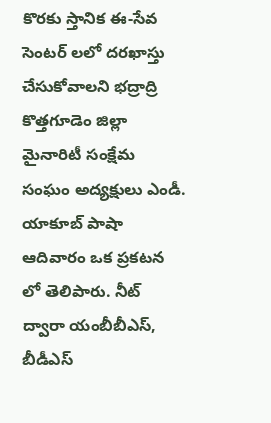కొరకు స్తానిక ఈ-సేవ సెంటర్ లలో దరఖాస్తు చేసుకోవాలని భద్రాద్రి కొత్తగూడెం జిల్లా మైనారిటీ సంక్షేమ సంఘం అద్యక్షులు ఎండీ. యాకూబ్ పాషా ఆదివారం ఒక ప్రకటన లో తెలిపారు. నీట్ ద్వారా యంబీబీఎస్, బీడీఎస్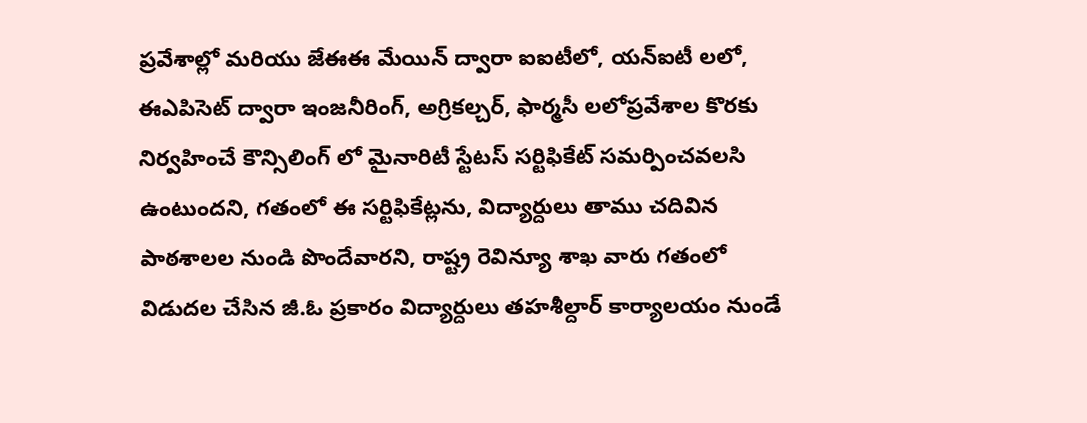ప్రవేశాల్లో మరియు జేఈఈ మేయిన్ ద్వారా ఐఐటీలో, యన్ఐటీ లలో, ఈఎపిసెట్ ద్వారా ఇంజనీరింగ్, అగ్రికల్చర్, ఫార్మసీ లలోప్రవేశాల కొరకు నిర్వహించే కౌన్సిలింగ్ లో మైనారిటీ స్టేటస్ సర్టిఫికేట్ సమర్పించవలసి ఉంటుందని, గతంలో ఈ సర్టిఫికేట్లను, విద్యార్దులు తాము చదివిన పాఠశాలల నుండి పొందేవారని, రాష్ట్ర రెవిన్యూ శాఖ వారు గతంలో విడుదల చేసిన జీ.ఓ ప్రకారం విద్యార్దులు తహశీల్దార్ కార్యాలయం నుండే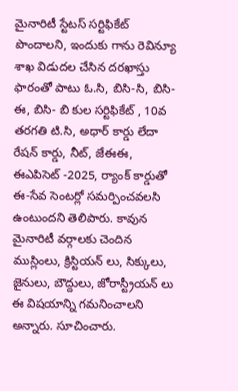మైనారిటీ స్టేటస్ సర్టిఫికేట్ పొందాలని, ఇందుకు గాను రెవిన్యూ శాఖ విడుదల చేసిన దరఖాస్తు ఫారంతో పాటు ఓ.సి, బిసి-సి, బిసి-ఈ, బిసి- బి కుల సర్టిఫికేట్ , 10వ తరగతి టి.సి, అధార్ కార్డు లేదా రేషన్ కార్డు, నీట్, జేఈఈ, ఈఎపిసెట్ -2025, ర్యాంక్ కార్డుతో ఈ-సేవ సెంటర్లో సమర్పించవలసి ఉంటుందని తెలిపారు. కావున మైనారిటీ వర్గాలకు చెందిన ముస్లింలు, క్రిస్టియన్ లు, సిక్కులు, జైనులు, బౌద్దులు, జోరాస్ట్రీయన్ లు ఈ విషయాన్ని గమనించాలని అన్నారు. సూచించారు.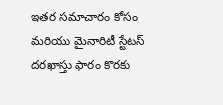ఇతర సమాచారం కోసం మరియు మైనారిటీ స్టేటస్ దరఖాస్తు ఫారం కొరకు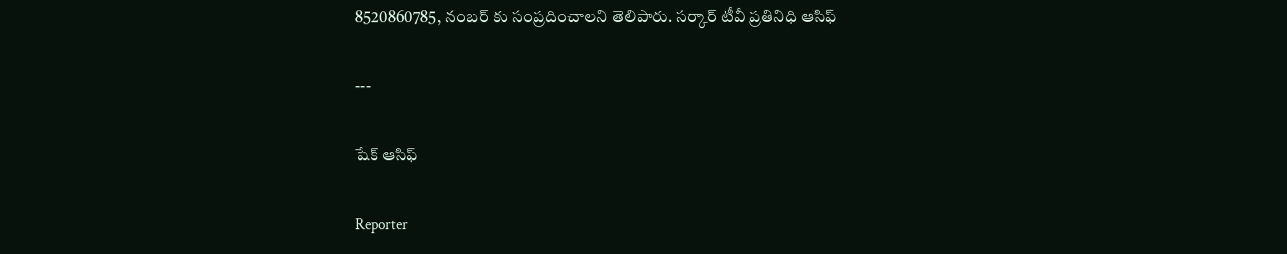8520860785, నంబర్ కు సంప్రదించాలని తెలిపారు. సర్కార్ టీవీ ప్రతినిధి ఆసిఫ్

---

షేక్ ఆసిఫ్

Reporter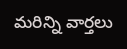మరిన్ని వార్తలు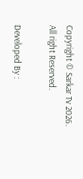Copyright © Sarkar Tv 2026. All right Reserved.

Developed By :